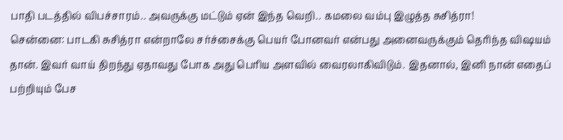பாதி படத்தில் விபச்சாரம்.. அவருக்கு மட்டும் ஏன் இந்த வெறி.. கமலை வம்பு இழுத்த சுசித்ரா!
சென்னை: பாடகி சுசித்ரா என்றாலே சர்ச்சைக்கு பெயர் போனவர் என்பது அனைவருக்கும் தெரிந்த விஷயம் தான். இவர் வாய் திறந்து ஏதாவது போக அது பெரிய அளவில் வைரலாகிவிடும். இதனால், இனி நான் எதைப் பற்றியும் பேச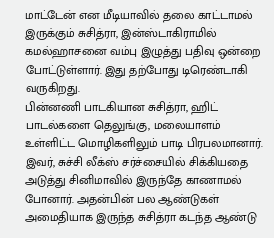மாட்டேன் என மீடியாவில் தலை காட்டாமல் இருக்கும் சுசித்ரா, இன்ஸ்டாகிராமில் கமல்ஹாசனை வம்பு இழுத்து பதிவு ஒன்றை போட்டுள்ளார். இது தற்போது டிரெண்டாகி வருகிறது.
பின்னணி பாடகியான சுசித்ரா, ஹிட் பாடல்களை தெலுங்கு, மலையாளம் உள்ளிட்ட மொழிகளிலும் பாடி பிரபலமானார். இவர், சுச்சி லீக்ஸ் சர்ச்சையில் சிக்கியதை அடுத்து சினிமாவில் இருந்தே காணாமல் போனார். அதன்பின் பல ஆண்டுகள் அமைதியாக இருந்த சுசித்ரா கடந்த ஆண்டு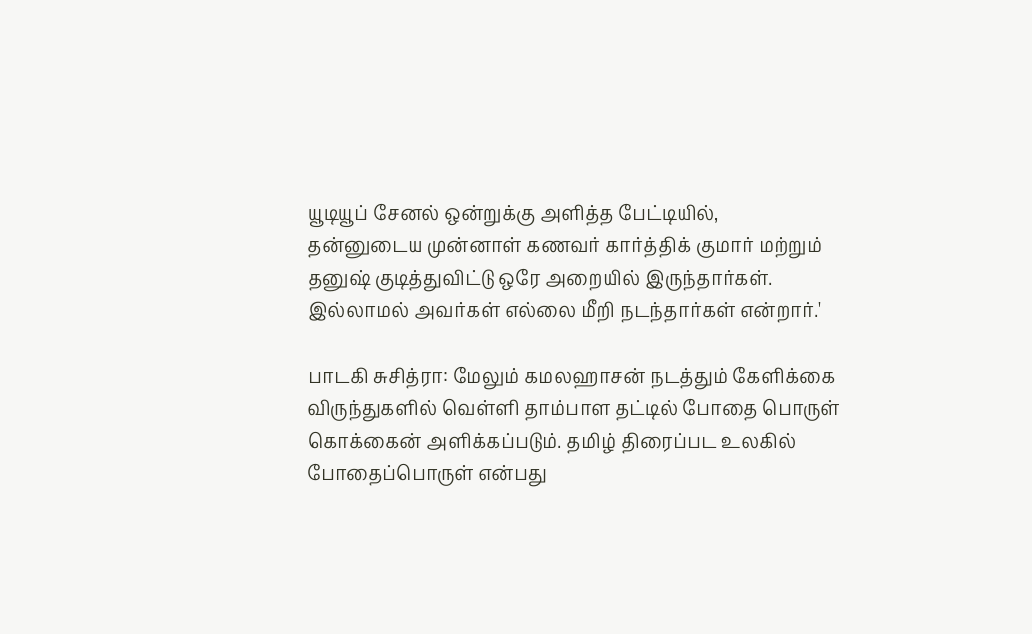யூடியூப் சேனல் ஒன்றுக்கு அளித்த பேட்டியில்,
தன்னுடைய முன்னாள் கணவர் கார்த்திக் குமார் மற்றும் தனுஷ் குடித்துவிட்டு ஒரே அறையில் இருந்தார்கள். இல்லாமல் அவர்கள் எல்லை மீறி நடந்தார்கள் என்றார்.'

பாடகி சுசித்ரா: மேலும் கமலஹாசன் நடத்தும் கேளிக்கை விருந்துகளில் வெள்ளி தாம்பாள தட்டில் போதை பொருள் கொக்கைன் அளிக்கப்படும். தமிழ் திரைப்பட உலகில் போதைப்பொருள் என்பது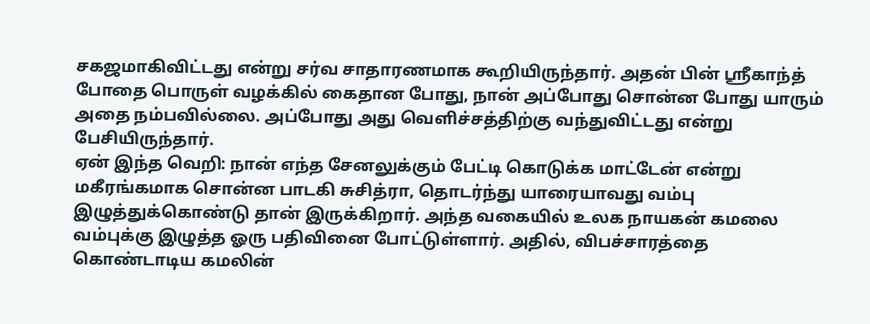சகஜமாகிவிட்டது என்று சர்வ சாதாரணமாக கூறியிருந்தார். அதன் பின் ஸ்ரீகாந்த் போதை பொருள் வழக்கில் கைதான போது, நான் அப்போது சொன்ன போது யாரும் அதை நம்பவில்லை. அப்போது அது வெளிச்சத்திற்கு வந்துவிட்டது என்று பேசியிருந்தார்.
ஏன் இந்த வெறி: நான் எந்த சேனலுக்கும் பேட்டி கொடுக்க மாட்டேன் என்று மகீரங்கமாக சொன்ன பாடகி சுசித்ரா, தொடர்ந்து யாரையாவது வம்பு இழுத்துக்கொண்டு தான் இருக்கிறார். அந்த வகையில் உலக நாயகன் கமலை வம்புக்கு இழுத்த ஓரு பதிவினை போட்டுள்ளார். அதில், விபச்சாரத்தை கொண்டாடிய கமலின்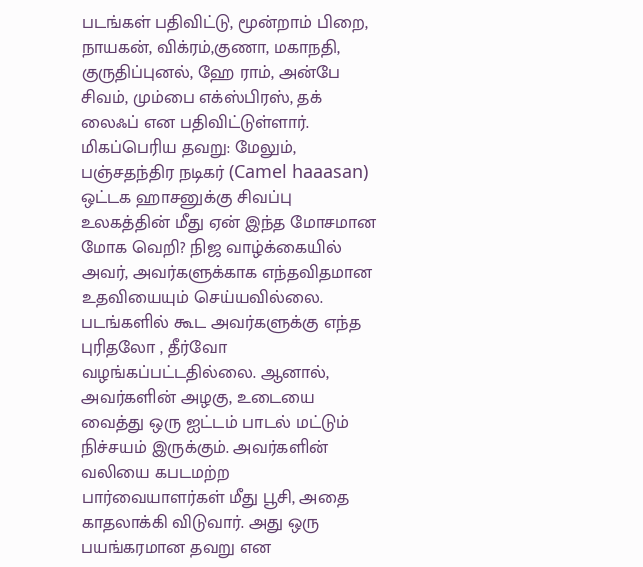படங்கள் பதிவிட்டு, மூன்றாம் பிறை, நாயகன், விக்ரம்,குணா, மகாநதி, குருதிப்புனல், ஹே ராம், அன்பே சிவம், மும்பை எக்ஸ்பிரஸ், தக் லைஃப் என பதிவிட்டுள்ளார்.
மிகப்பெரிய தவறு: மேலும், பஞ்சதந்திர நடிகர் (Camel haaasan) ஒட்டக ஹாசனுக்கு சிவப்பு உலகத்தின் மீது ஏன் இந்த மோசமான மோக வெறி? நிஜ வாழ்க்கையில் அவர், அவர்களுக்காக எந்தவிதமான உதவியையும் செய்யவில்லை. படங்களில் கூட அவர்களுக்கு எந்த புரிதலோ , தீர்வோ வழங்கப்பட்டதில்லை. ஆனால், அவர்களின் அழகு, உடையை வைத்து ஒரு ஐட்டம் பாடல் மட்டும் நிச்சயம் இருக்கும். அவர்களின் வலியை கபடமற்ற பார்வையாளர்கள் மீது பூசி, அதை காதலாக்கி விடுவார். அது ஒரு பயங்கரமான தவறு என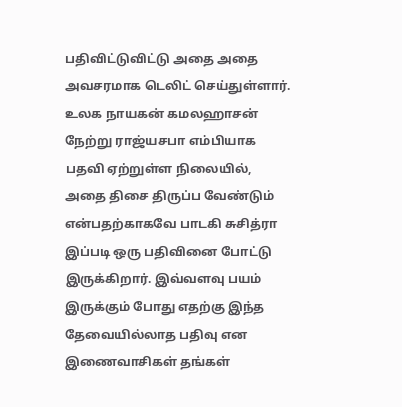பதிவிட்டுவிட்டு அதை அதை அவசரமாக டெலிட் செய்துள்ளார். உலக நாயகன் கமலஹாசன் நேற்று ராஜ்யசபா எம்பியாக பதவி ஏற்றுள்ள நிலையில், அதை திசை திருப்ப வேண்டும் என்பதற்காகவே பாடகி சுசித்ரா இப்படி ஒரு பதிவினை போட்டு இருக்கிறார். இவ்வளவு பயம் இருக்கும் போது எதற்கு இந்த தேவையில்லாத பதிவு என இணைவாசிகள் தங்கள்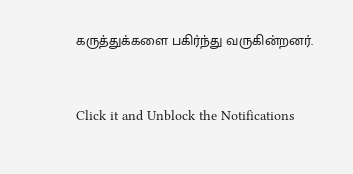கருத்துக்களை பகிர்ந்து வருகின்றனர்.


Click it and Unblock the Notifications